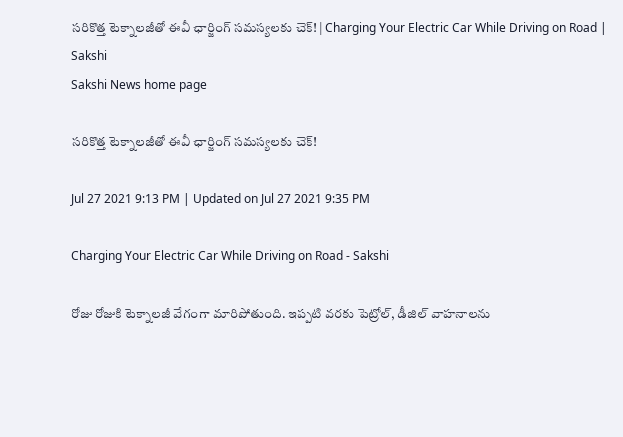సరికొత్త టెక్నాలజీతో ఈవీ ఛార్జింగ్ సమస్యలకు చెక్! | Charging Your Electric Car While Driving on Road | Sakshi
Sakshi News home page

సరికొత్త టెక్నాలజీతో ఈవీ ఛార్జింగ్ సమస్యలకు చెక్!

Jul 27 2021 9:13 PM | Updated on Jul 27 2021 9:35 PM

Charging Your Electric Car While Driving on Road - Sakshi

రోజు రోజుకి టెక్నాలజీ వేగంగా మారిపోతుంది. ఇప్పటి వరకు పెట్రోల్, డీజిల్ వాహనాలను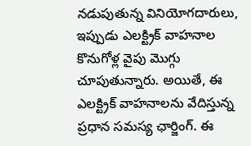నడుపుతున్న వినియోగదారులు, ఇప్పుడు ఎలక్ట్రిక్ వాహనాల కొనుగోళ్ల వైపు మొగ్గు చూపుతున్నారు. అయితే, ఈ ఎలక్ట్రిక్ వాహనాలను వేదిస్తున్న ప్రధాన సమస్య ఛార్జింగ్. ఈ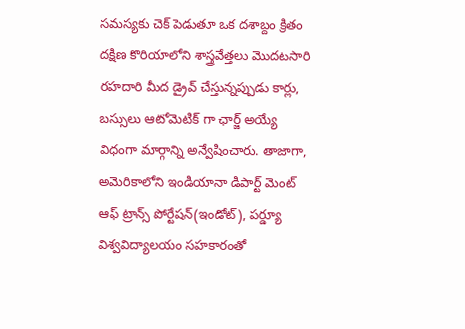సమస్యకు చెక్ పెడుతూ ఒక దశాబ్దం క్రితం దక్షిణ కొరియాలోని శాస్త్రవేత్తలు మొదటసారి రహదారి మీద డ్రైవ్ చేస్తున్నప్పుడు కార్లు, బస్సులు ఆటోమెటిక్ గా ఛార్జ్ అయ్యే విధంగా మార్గాన్ని అన్వేషించారు. తాజాగా, అమెరికాలోని ఇండియానా డిపార్ట్ మెంట్ ఆఫ్ ట్రాన్స్ పోర్టేషన్(ఇండోట్), పర్డ్యూ విశ్వవిద్యాలయం సహకారంతో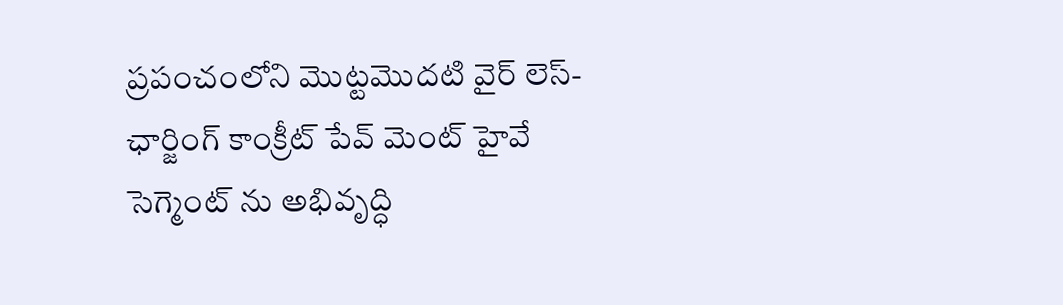ప్రపంచంలోని మొట్టమొదటి వైర్ లెస్-ఛార్జింగ్ కాంక్రీట్ పేవ్ మెంట్ హైవే సెగ్మెంట్ ను అభివృద్ధి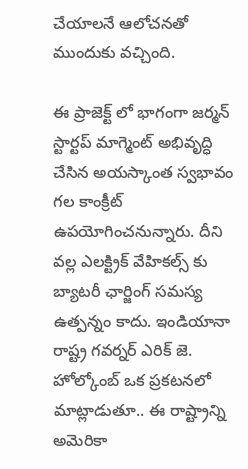చేయాలనే ఆలోచనతో ముందుకు వచ్చింది.

ఈ ప్రాజెక్ట్ లో భాగంగా జర్మన్ స్టార్టప్ మాగ్మెంట్ అభివృద్ధి చేసిన అయస్కాంత స్వభావం గల కాంక్రీట్ ఉపయోగించనున్నారు. దీని వల్ల ఎలక్ట్రిక్ వేహికల్స్ కు బ్యాటరీ ఛార్జింగ్ సమస్య ఉత్పన్నం కాదు. ఇండియానా రాష్ట్ర గవర్నర్ ఎరిక్ జె. హోల్కోంబ్ ఒక ప్రకటనలో మాట్లాడుతూ.. ఈ రాష్ట్రాన్ని అమెరికా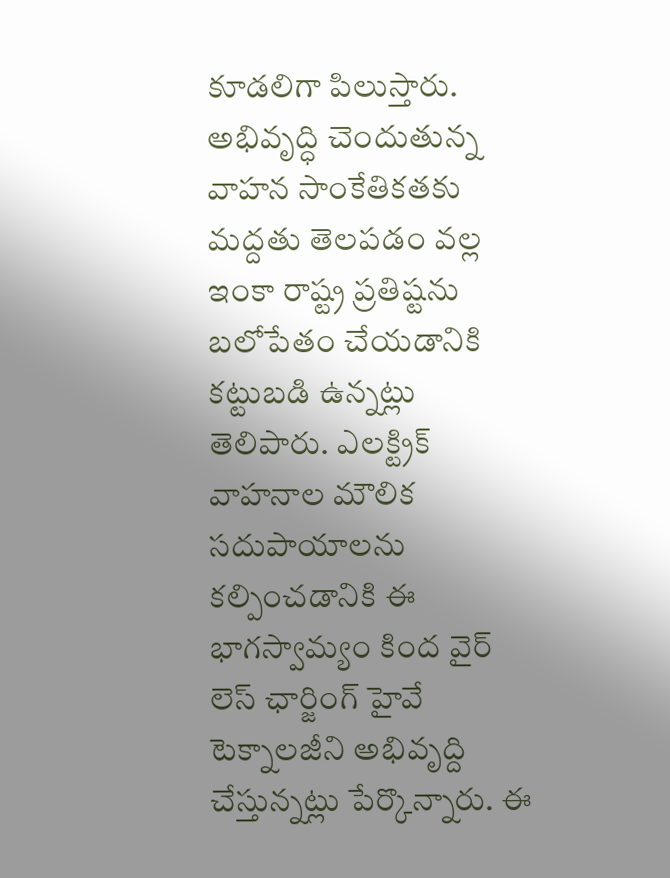కూడలిగా పిలుస్తారు. అభివృద్ధి చెందుతున్న వాహన సాంకేతికతకు మద్దతు తెలపడం వల్ల ఇంకా రాష్ట్ర ప్రతిష్టను బలోపేతం చేయడానికి కట్టుబడి ఉన్నట్లు తెలిపారు. ఎలక్ట్రిక్ వాహనాల మౌలిక సదుపాయాలను కల్పించడానికి ఈ భాగస్వామ్యం కింద వైర్ లెస్ ఛార్జింగ్ హైవే టెక్నాలజీని అభివృద్ది చేస్తున్నట్లు పేర్కొన్నారు. ఈ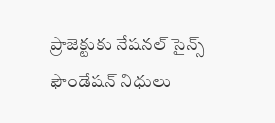ప్రాజెక్టుకు నేషనల్ సైన్స్ ఫౌండేషన్ నిధులు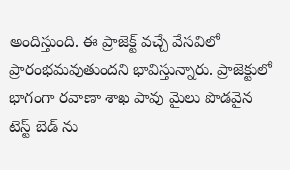అందిస్తుంది. ఈ ప్రాజెక్ట్ వచ్చే వేసవిలో ప్రారంభమవుతుందని భావిస్తున్నారు. ప్రాజెక్టులో భాగంగా రవాణా శాఖ పావు మైలు పొడవైన టెస్ట్ బెడ్ ను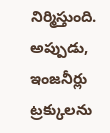నిర్మిస్తుంది. అప్పుడు, ఇంజనీర్లు ట్రక్కులను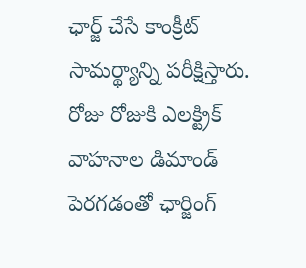ఛార్జ్ చేసే కాంక్రీట్ సామర్థ్యాన్ని పరీక్షిస్తారు. రోజు రోజుకి ఎలక్ట్రిక్ వాహనాల డిమాండ్ పెరగడంతో ఛార్జింగ్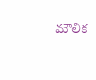మౌలిక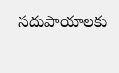సదుపాయాలకు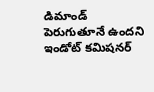డిమాండ్ పెరుగుతూనే ఉందని ఇండోట్ కమిషనర్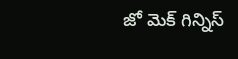జో మెక్ గిన్నిస్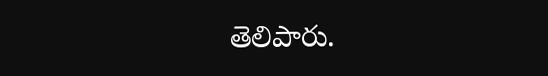తెలిపారు.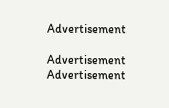Advertisement

Advertisement
Advertisement